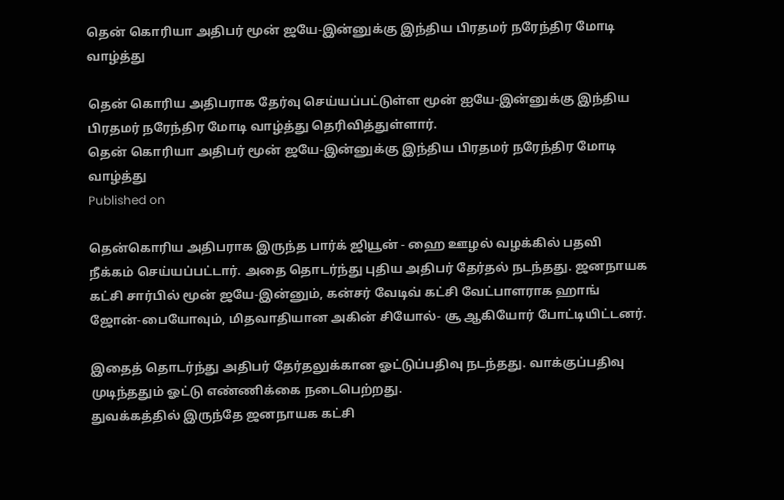தென் கொரியா அதிபர் மூன் ஜயே-இன்னுக்கு இந்திய பிரதமர் நரேந்திர மோடி வாழ்த்து

தென் கொரிய அதிபராக தேர்வு செய்யப்பட்டுள்ள மூன் ஐயே-இன்னுக்கு இந்திய பிரதமர் நரேந்திர மோடி வாழ்த்து தெரிவித்துள்ளார்.
தென் கொரியா அதிபர் மூன் ஜயே-இன்னுக்கு இந்திய பிரதமர் நரேந்திர மோடி வாழ்த்து
Published on

தென்கொரிய அதிபராக இருந்த பார்க் ஜியூன் - ஹை ஊழல் வழக்கில் பதவி நீக்கம் செய்யப்பட்டார். அதை தொடர்ந்து புதிய அதிபர் தேர்தல் நடந்தது. ஜனநாயக கட்சி சார்பில் மூன் ஜயே-இன்னும், கன்சர் வேடிவ் கட்சி வேட்பாளராக ஹாங் ஜோன்-பையோவும், மிதவாதியான அகின் சியோல்- சூ ஆகியோர் போட்டியிட்டனர்.

இதைத் தொடர்ந்து அதிபர் தேர்தலுக்கான ஓட்டுப்பதிவு நடந்தது. வாக்குப்பதிவு முடிந்ததும் ஓட்டு எண்ணிக்கை நடைபெற்றது.
துவக்கத்தில் இருந்தே ஜனநாயக கட்சி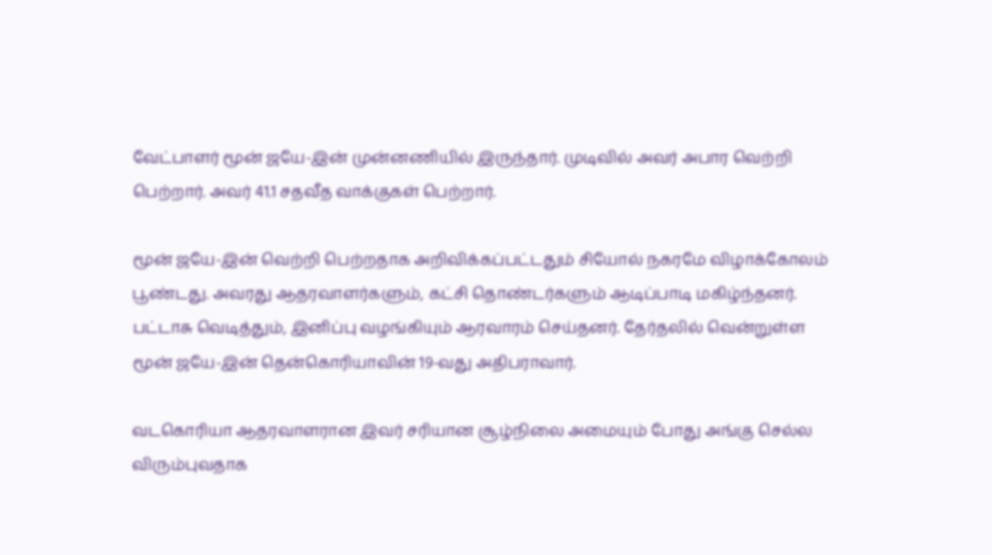வேட்பாளர் மூன் ஜயே-இன் முன்னணியில் இருந்தார். முடிவில் அவர் அபார வெற்றி பெற்றார். அவர் 41.1 சதவீத வாக்குகள் பெற்றார்.

மூன் ஜயே-இன் வெற்றி பெற்றதாக அறிவிக்கப்பட்டதும் சியோல் நகரமே விழாக்கோலம் பூண்டது. அவரது ஆதரவாளர்களும், கட்சி தொண்டர்களும் ஆடிப்பாடி மகிழ்ந்தனர். பட்டாசு வெடித்தும், இனிப்பு வழங்கியும் ஆரவாரம் செய்தனர். தேர்தலில் வென்றுள்ள மூன் ஜயே-இன் தென்கொரியாவின் 19-வது அதிபராவார்.

வடகொரியா ஆதரவாளரான இவர் சரியான சூழ்நிலை அமையும் போது அங்கு செல்ல விரும்புவதாக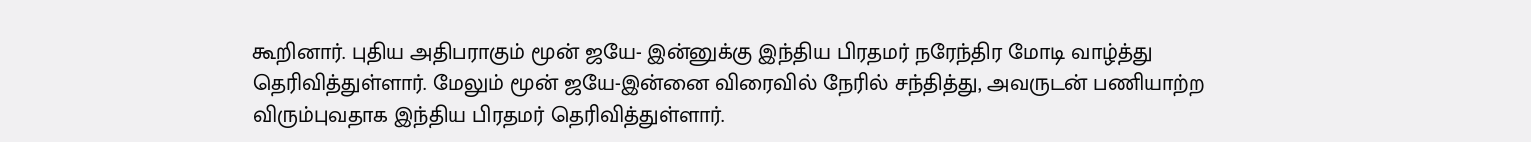கூறினார். புதிய அதிபராகும் மூன் ஜயே- இன்னுக்கு இந்திய பிரதமர் நரேந்திர மோடி வாழ்த்து தெரிவித்துள்ளார். மேலும் மூன் ஜயே-இன்னை விரைவில் நேரில் சந்தித்து, அவருடன் பணியாற்ற விரும்புவதாக இந்திய பிரதமர் தெரிவித்துள்ளார்.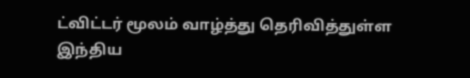ட்விட்டர் மூலம் வாழ்த்து தெரிவித்துள்ள இந்திய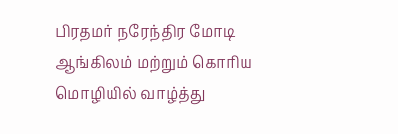பிரதமர் நரேந்திர மோடி ஆங்கிலம் மற்றும் கொரிய மொழியில் வாழ்த்து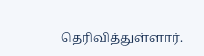தெரிவித்துள்ளார்.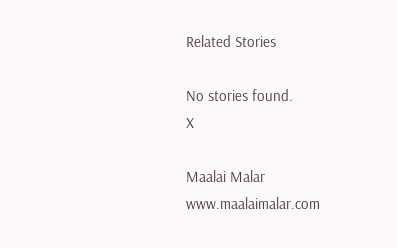Related Stories

No stories found.
X

Maalai Malar
www.maalaimalar.com